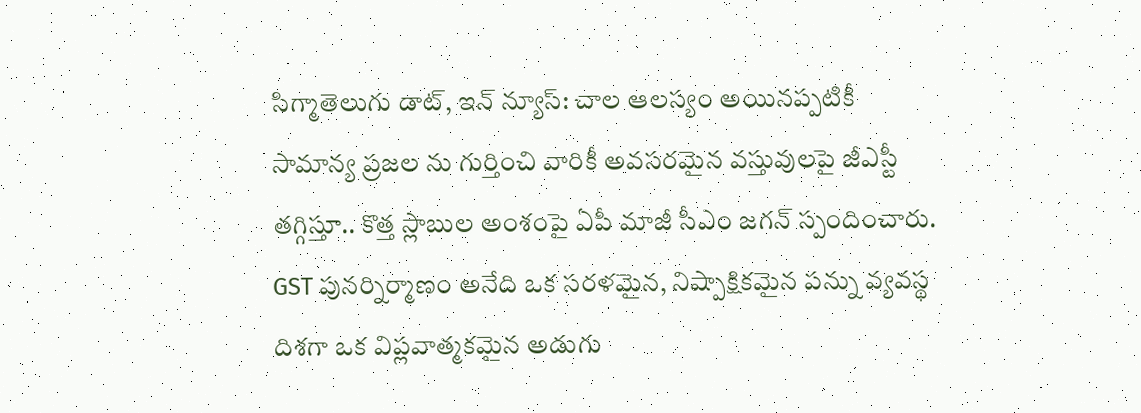సిగ్మాతెలుగు డాట్, ఇన్ న్యూస్: చాల ఆలస్యం అయినప్పటికీ సామాన్య ప్రజల ను గుర్తించి వారికీ అవసరమైన వస్తువులపై జీఎస్టీ తగ్గిస్తూ.. కొత్త స్లాబుల అంశంపై ఏపీ మాజీ సీఎం జగన్ స్పందించారు. GST పునర్నిర్మాణం అనేది ఒక సరళమైన, నిష్పాక్షికమైన పన్ను వ్యవస్థ దిశగా ఒక విప్లవాత్మకమైన అడుగు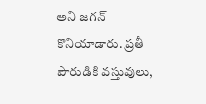అని జగన్ కొనియాడారు. ప్రతీ పౌరుడికి వస్తువులు,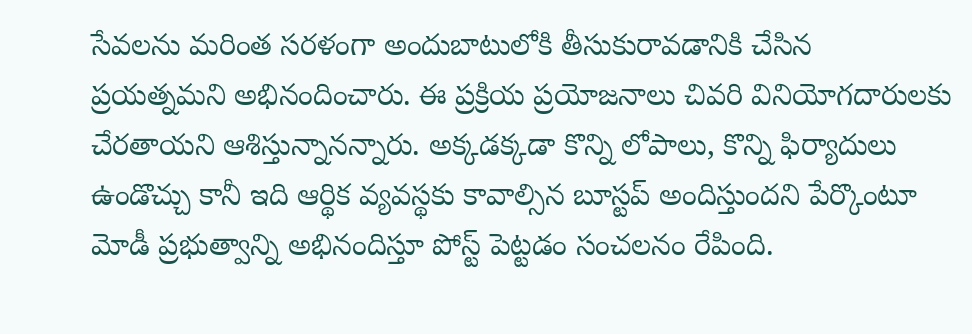సేవలను మరింత సరళంగా అందుబాటులోకి తీసుకురావడానికి చేసిన ప్రయత్నమని అభినందించారు. ఈ ప్రక్రియ ప్రయోజనాలు చివరి వినియోగదారులకు చేరతాయని ఆశిస్తున్నానన్నారు. అక్కడక్కడా కొన్ని లోపాలు, కొన్ని ఫిర్యాదులు ఉండొచ్చు కానీ ఇది ఆర్థిక వ్యవస్థకు కావాల్సిన బూస్టప్ అందిస్తుందని పేర్కొంటూ మోడీ ప్రభుత్వాన్ని అభినందిస్తూ పోస్ట్ పెట్టడం సంచలనం రేపింది.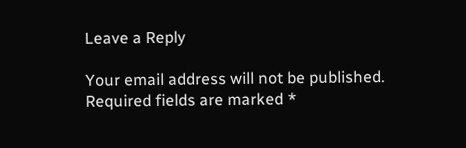Leave a Reply

Your email address will not be published. Required fields are marked *